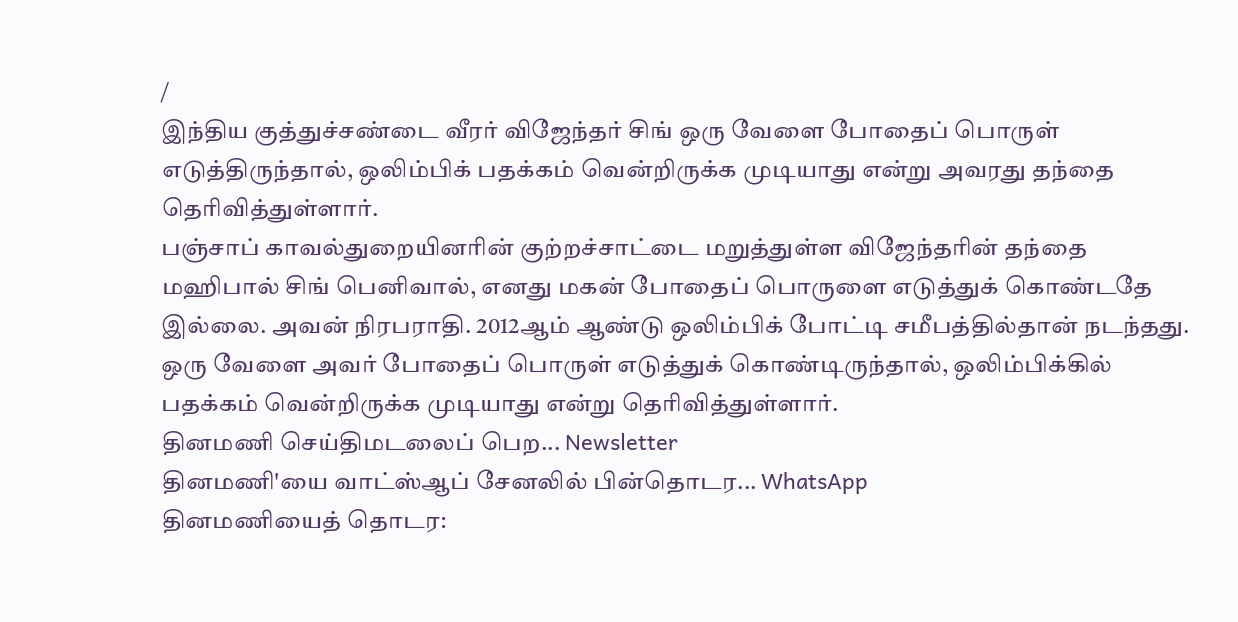/
இந்திய குத்துச்சண்டை வீரர் விஜேந்தர் சிங் ஒரு வேளை போதைப் பொருள் எடுத்திருந்தால், ஒலிம்பிக் பதக்கம் வென்றிருக்க முடியாது என்று அவரது தந்தை தெரிவித்துள்ளார்.
பஞ்சாப் காவல்துறையினரின் குற்றச்சாட்டை மறுத்துள்ள விஜேந்தரின் தந்தை மஹிபால் சிங் பெனிவால், எனது மகன் போதைப் பொருளை எடுத்துக் கொண்டதே இல்லை. அவன் நிரபராதி. 2012ஆம் ஆண்டு ஒலிம்பிக் போட்டி சமீபத்தில்தான் நடந்தது. ஒரு வேளை அவர் போதைப் பொருள் எடுத்துக் கொண்டிருந்தால், ஒலிம்பிக்கில் பதக்கம் வென்றிருக்க முடியாது என்று தெரிவித்துள்ளார்.
தினமணி செய்திமடலைப் பெற... Newsletter
தினமணி'யை வாட்ஸ்ஆப் சேனலில் பின்தொடர... WhatsApp
தினமணியைத் தொடர: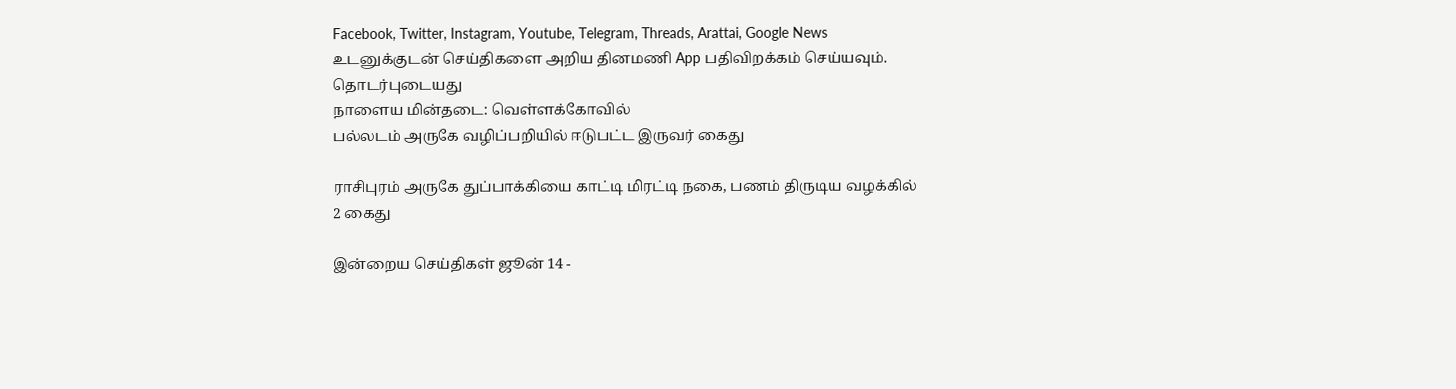Facebook, Twitter, Instagram, Youtube, Telegram, Threads, Arattai, Google News
உடனுக்குடன் செய்திகளை அறிய தினமணி App பதிவிறக்கம் செய்யவும்.
தொடர்புடையது
நாளைய மின்தடை: வெள்ளக்கோவில்
பல்லடம் அருகே வழிப்பறியில் ஈடுபட்ட இருவர் கைது

ராசிபுரம் அருகே துப்பாக்கியை காட்டி மிரட்டி நகை, பணம் திருடிய வழக்கில் 2 கைது

இன்றைய செய்திகள் ஜூன் 14 -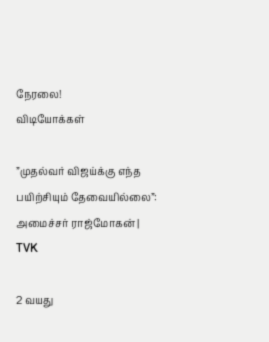நேரலை!
விடியோக்கள்

”முதல்வர் விஜய்க்கு எந்த பயிற்சியும் தேவையில்லை”: அமைச்சர் ராஜ்மோகன் | TVK

2 வயது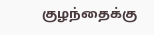குழந்தைக்கு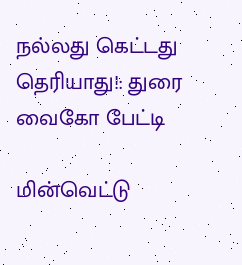நல்லது கெட்டது தெரியாது!: துரை வைகோ பேட்டி

மின்வெட்டு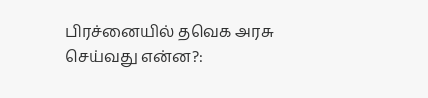பிரச்னையில் தவெக அரசு செய்வது என்ன?: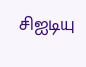சிஐடியு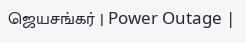ஜெயசங்கர் | Power Outage |